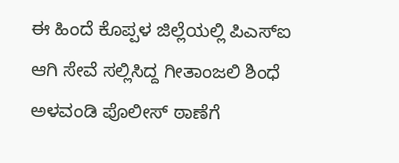ಈ ಹಿಂದೆ ಕೊಪ್ಪಳ ಜಿಲ್ಲೆಯಲ್ಲಿ ಪಿಎಸ್ಐ ಆಗಿ ಸೇವೆ ಸಲ್ಲಿಸಿದ್ದ ಗೀತಾಂಜಲಿ ಶಿಂಧೆ ಅಳವಂಡಿ ಪೊಲೀಸ್ ಠಾಣೆಗೆ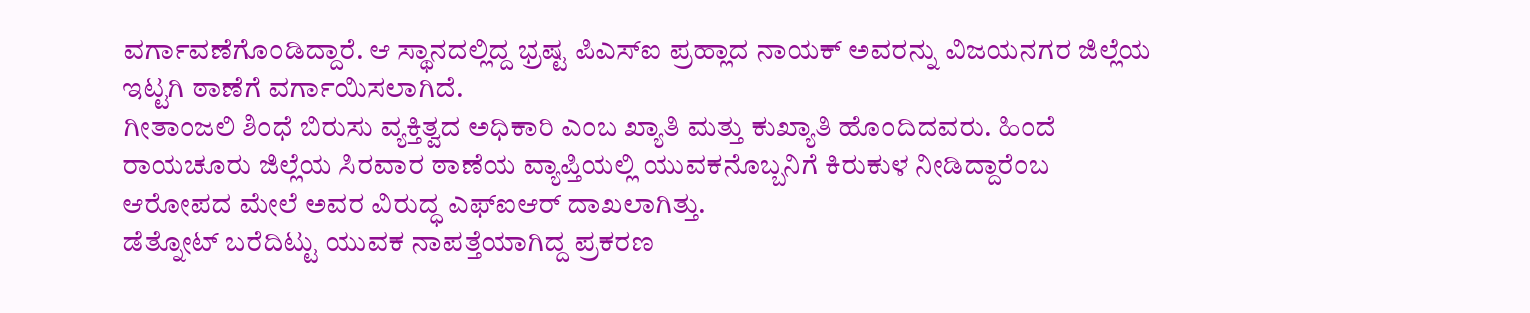ವರ್ಗಾವಣೆಗೊಂಡಿದ್ದಾರೆ. ಆ ಸ್ಥಾನದಲ್ಲಿದ್ದ ಭ್ರಷ್ಟ ಪಿಎಸ್ಐ ಪ್ರಹ್ಲಾದ ನಾಯಕ್ ಅವರನ್ನು ವಿಜಯನಗರ ಜಿಲ್ಲೆಯ ಇಟ್ಟಗಿ ಠಾಣೆಗೆ ವರ್ಗಾಯಿಸಲಾಗಿದೆ.
ಗೀತಾಂಜಲಿ ಶಿಂಧೆ ಬಿರುಸು ವ್ಯಕ್ತಿತ್ವದ ಅಧಿಕಾರಿ ಎಂಬ ಖ್ಯಾತಿ ಮತ್ತು ಕುಖ್ಯಾತಿ ಹೊಂದಿದವರು. ಹಿಂದೆ ರಾಯಚೂರು ಜಿಲ್ಲೆಯ ಸಿರವಾರ ಠಾಣೆಯ ವ್ಯಾಪ್ತಿಯಲ್ಲಿ ಯುವಕನೊಬ್ಬನಿಗೆ ಕಿರುಕುಳ ನೀಡಿದ್ದಾರೆಂಬ ಆರೋಪದ ಮೇಲೆ ಅವರ ವಿರುದ್ಧ ಎಫ್ಐಆರ್ ದಾಖಲಾಗಿತ್ತು.
ಡೆತ್ನೋಟ್ ಬರೆದಿಟ್ಟು ಯುವಕ ನಾಪತ್ತೆಯಾಗಿದ್ದ ಪ್ರಕರಣ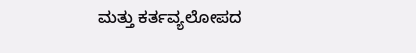ಮತ್ತು ಕರ್ತವ್ಯಲೋಪದ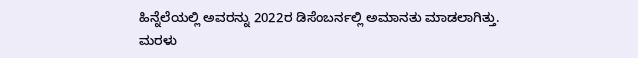ಹಿನ್ನೆಲೆಯಲ್ಲಿ ಅವರನ್ನು 2022ರ ಡಿಸೆಂಬರ್ನಲ್ಲಿ ಅಮಾನತು ಮಾಡಲಾಗಿತ್ತು.
ಮರಳು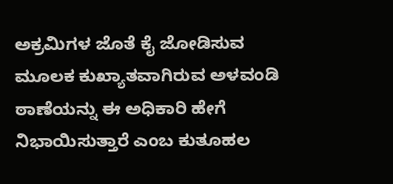ಅಕ್ರಮಿಗಳ ಜೊತೆ ಕೈ ಜೋಡಿಸುವ ಮೂಲಕ ಕುಖ್ಯಾತವಾಗಿರುವ ಅಳವಂಡಿ ಠಾಣೆಯನ್ನು ಈ ಅಧಿಕಾರಿ ಹೇಗೆ ನಿಭಾಯಿಸುತ್ತಾರೆ ಎಂಬ ಕುತೂಹಲ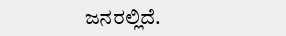ಜನರಲ್ಲಿದೆ.